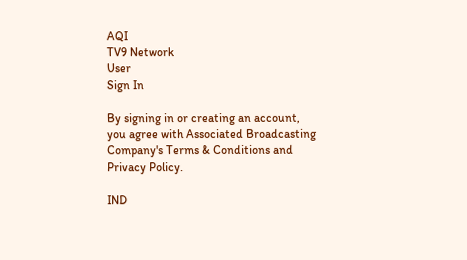AQI
TV9 Network
User
Sign In

By signing in or creating an account, you agree with Associated Broadcasting Company's Terms & Conditions and Privacy Policy.

IND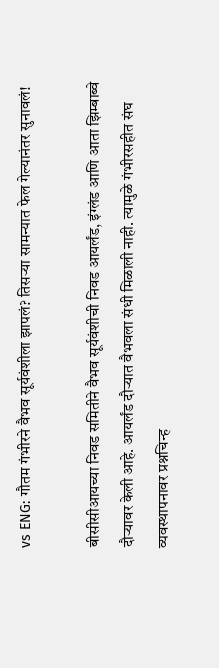vs ENG: गौतम गंभीरने वैभव सूर्यवंशीला झापलं? तिसऱ्या सामन्यात फेल गेल्यानंतर सुनावलं!

बीसीसीआयच्या निवड समितीने वैभव सूर्यवंशीची निवड आयर्लंड, इंग्लंड आणि आता झिम्बाब्वे दौऱ्यावर केली आहे. आयर्लंड दौऱ्यात वैभवला संधी मिळाली नाही. त्यामुळे गंभीरसहीत संघ व्यवस्थापनावर प्रश्नचिन्ह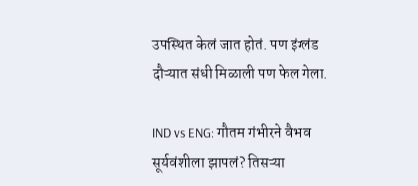उपस्थित केलं जात होतं. पण इंग्लंड दौऱ्यात संधी मिळाली पण फेल गेला.

IND vs ENG: गौतम गंभीरने वैभव सूर्यवंशीला झापलं? तिसऱ्या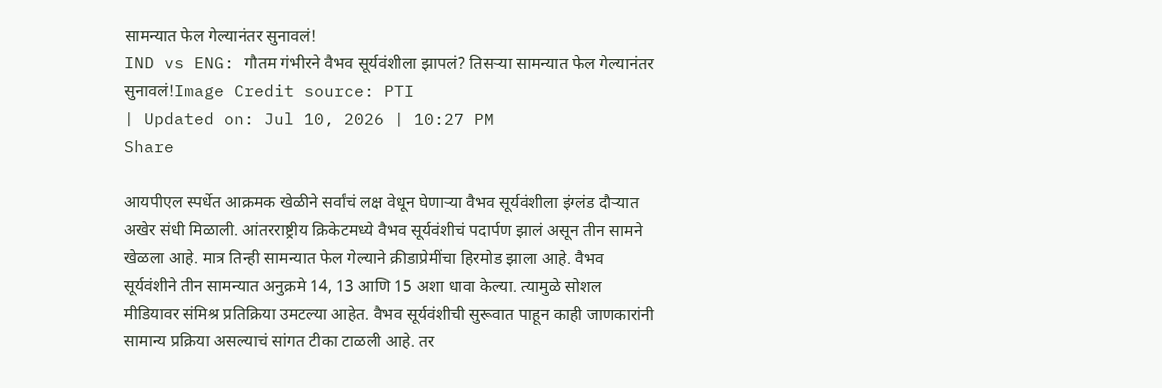सामन्यात फेल गेल्यानंतर सुनावलं!
IND vs ENG: गौतम गंभीरने वैभव सूर्यवंशीला झापलं? तिसऱ्या सामन्यात फेल गेल्यानंतर सुनावलं!Image Credit source: PTI
| Updated on: Jul 10, 2026 | 10:27 PM
Share

आयपीएल स्पर्धेत आक्रमक खेळीने सर्वांचं लक्ष वेधून घेणाऱ्या वैभव सूर्यवंशीला इंग्लंड दौऱ्यात अखेर संधी मिळाली. आंतरराष्ट्रीय क्रिकेटमध्ये वैभव सूर्यवंशीचं पदार्पण झालं असून तीन सामने खेळला आहे. मात्र तिन्ही सामन्यात फेल गेल्याने क्रीडाप्रेमींचा हिरमोड झाला आहे. वैभव सूर्यवंशीने तीन सामन्यात अनुक्रमे 14, 13 आणि 15 अशा धावा केल्या. त्यामुळे सोशल मीडियावर संमिश्र प्रतिक्रिया उमटल्या आहेत. वैभव सूर्यवंशीची सुरूवात पाहून काही जाणकारांनी सामान्य प्रक्रिया असल्याचं सांगत टीका टाळली आहे. तर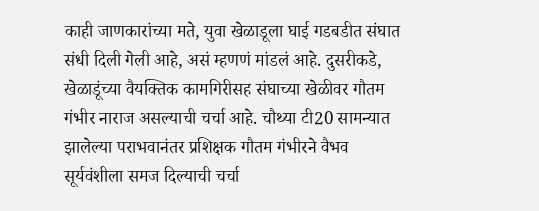काही जाणकारांच्या मते, युवा खेळाडूला घाई गडबडीत संघात संधी दिली गेली आहे, असं म्हणणं मांडलं आहे. दुसरीकडे, खेळाडूंच्या वैयक्तिक कामगिरीसह संघाच्या खेळीवर गौतम गंभीर नाराज असल्याची चर्चा आहे. चौथ्या टी20 सामन्यात झालेल्या पराभवानंतर प्रशिक्षक गौतम गंभीरने वैभव सूर्यवंशीला समज दिल्याची चर्चा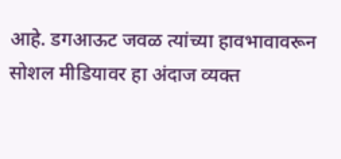आहे. डगआऊट जवळ त्यांच्या हावभावावरून सोशल मीडियावर हा अंदाज व्यक्त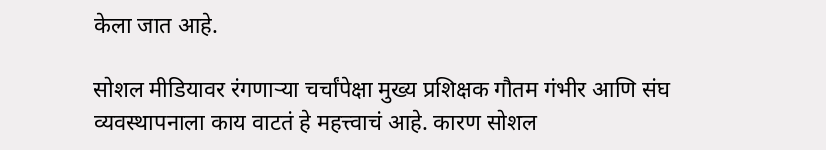केला जात आहे.

सोशल मीडियावर रंगणाऱ्या चर्चांपेक्षा मुख्य प्रशिक्षक गौतम गंभीर आणि संघ व्यवस्थापनाला काय वाटतं हे महत्त्वाचं आहे. कारण सोशल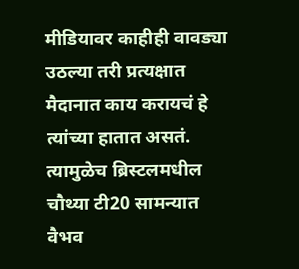मीडियावर काहीही वावड्या उठल्या तरी प्रत्यक्षात मैदानात काय करायचं हे त्यांच्या हातात असतं. त्यामुळेच ब्रिस्टलमधील चौथ्या टी20 सामन्यात वैभव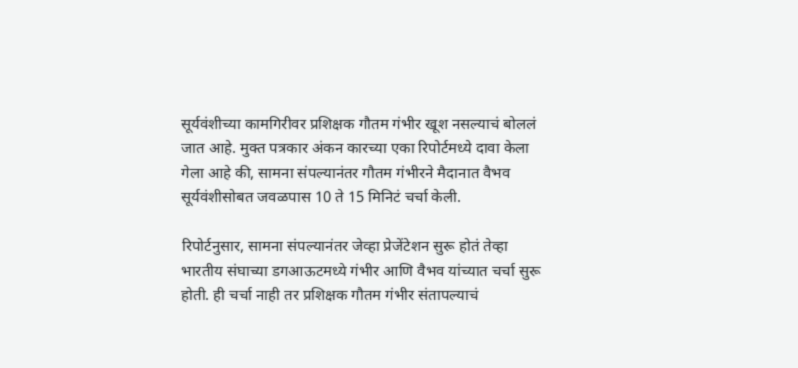सूर्यवंशीच्या कामगिरीवर प्रशिक्षक गौतम गंभीर खूश नसल्याचं बोललं जात आहे. मुक्त पत्रकार अंकन कारच्या एका रिपोर्टमध्ये दावा केला गेला आहे की, सामना संपल्यानंतर गौतम गंभीरने मैदानात वैभव सूर्यवंशीसोबत जवळपास 10 ते 15 मिनिटं चर्चा केली.

रिपोर्टनुसार, सामना संपल्यानंतर जेव्हा प्रेजेंटेशन सुरू होतं तेव्हा भारतीय संघाच्या डगआऊटमध्ये गंभीर आणि वैभव यांच्यात चर्चा सुरू होती. ही चर्चा नाही तर प्रशिक्षक गौतम गंभीर संतापल्याचं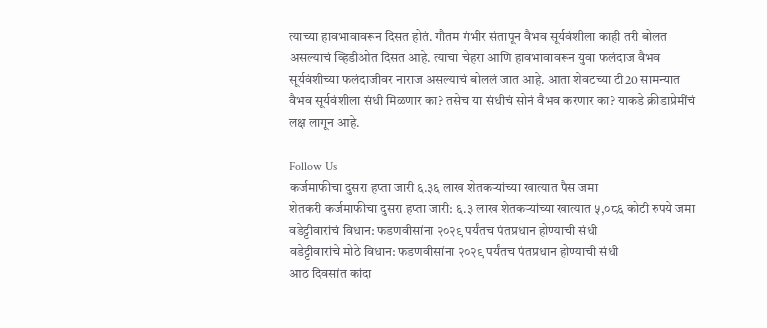त्याच्या हावभावावरून दिसत होतं. गौतम गंभीर संतापून वैभव सूर्यवंशीला काही तरी बोलत असल्याचं व्हिडीओत दिसत आहे. त्याचा चेहरा आणि हावभावावरून युवा फलंदाज वैभव सूर्यवंशीच्या फलंदाजीवर नाराज असल्याचं बोललं जात आहे. आता शेवटच्या टी20 सामन्यात वैभव सूर्यवंशीला संधी मिळणार का? तसेच या संधीचं सोनं वैभव करणार का? याकडे क्रीडाप्रेमींचं लक्ष लागून आहे.

Follow Us
कर्जमाफीचा दुसरा हप्ता जारी ६.३६ लाख शेतकऱ्यांच्या खात्यात पैस जमा
शेतकरी कर्जमाफीचा दुसरा हप्ता जारी: ६.३ लाख शेतकऱ्यांच्या खात्यात ५,०८६ कोटी रुपये जमा
वडेट्टीवारांचं विधान: फडणवीसांना २०२९ पर्यंतच पंतप्रधान होण्याची संधी
वडेट्टीवारांचे मोठे विधान: फडणवीसांना २०२९ पर्यंतच पंतप्रधान होण्याची संधी
आठ दिवसांत कांदा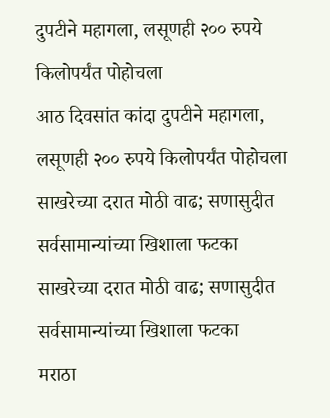दुपटीने महागला, लसूणही २०० रुपये किलोपर्यंत पोहोचला
आठ दिवसांत कांदा दुपटीने महागला, लसूणही २०० रुपये किलोपर्यंत पोहोचला
साखरेच्या दरात मोठी वाढ; सणासुदीत सर्वसामान्यांच्या खिशाला फटका
साखरेच्या दरात मोठी वाढ; सणासुदीत सर्वसामान्यांच्या खिशाला फटका
मराठा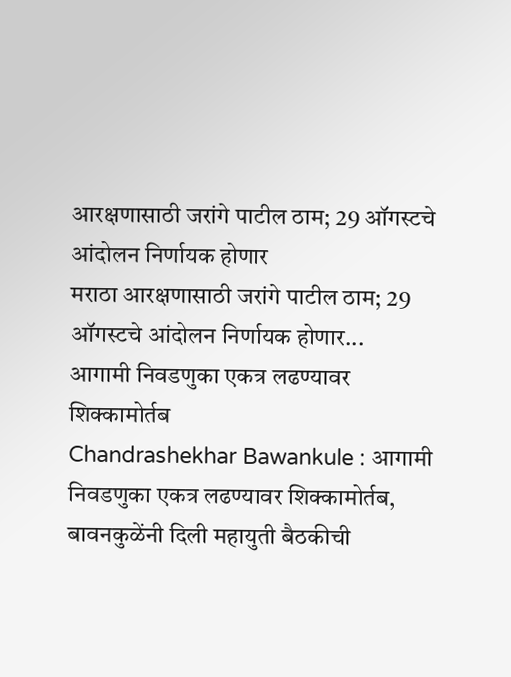आरक्षणासाठी जरांगे पाटील ठाम; 29 ऑगस्टचे आंदोलन निर्णायक होणार
मराठा आरक्षणासाठी जरांगे पाटील ठाम; 29 ऑगस्टचे आंदोलन निर्णायक होणार...
आगामी निवडणुका एकत्र लढण्यावर शिक्कामोर्तब
Chandrashekhar Bawankule : आगामी निवडणुका एकत्र लढण्यावर शिक्कामोर्तब, बावनकुळेंनी दिली महायुती बैठकीची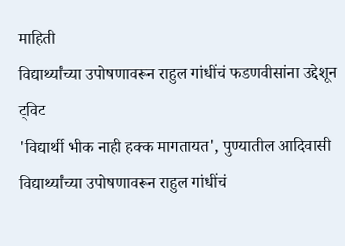माहिती
विद्यार्थ्यांच्या उपोषणावरून राहुल गांधींचं फडणवीसांना उद्देशून ट्विट
'विद्यार्थी भीक नाही हक्क मागतायत', पुण्यातील आदिवासी विद्यार्थ्यांच्या उपोषणावरून राहुल गांधींचं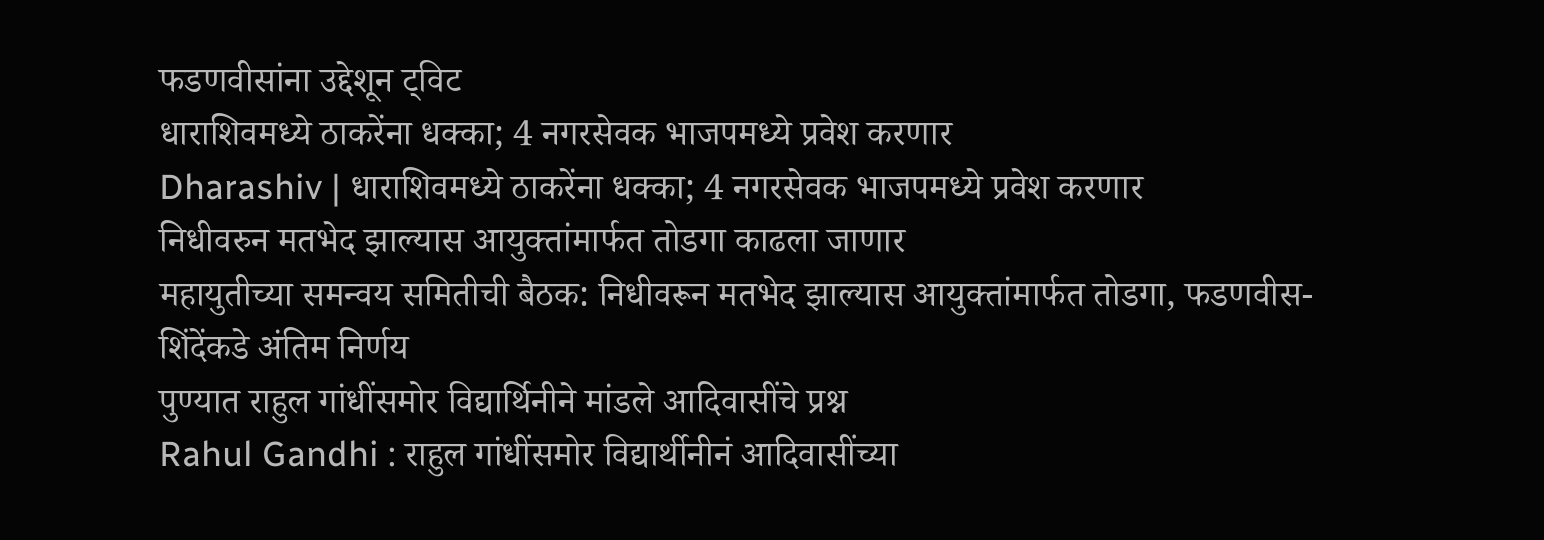फडणवीसांना उद्देशून ट्विट
धाराशिवमध्ये ठाकरेंना धक्का; 4 नगरसेवक भाजपमध्ये प्रवेश करणार
Dharashiv | धाराशिवमध्ये ठाकरेंना धक्का; 4 नगरसेवक भाजपमध्ये प्रवेश करणार
निधीवरुन मतभेद झाल्यास आयुक्तांमार्फत तोडगा काढला जाणार
महायुतीच्या समन्वय समितीची बैठक: निधीवरून मतभेद झाल्यास आयुक्तांमार्फत तोडगा, फडणवीस-शिंदेंकडे अंतिम निर्णय
पुण्यात राहुल गांधींसमोर विद्यार्थिनीने मांडले आदिवासींचे प्रश्न
Rahul Gandhi : राहुल गांधींसमोर विद्यार्थीनीनं आदिवासींच्या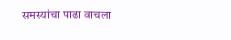समस्यांचा पाढा वाचला